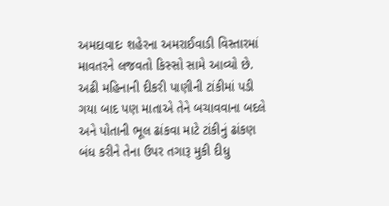અમદાવાદઃ શહેરના અમરાઈવાડી વિસ્તારમાં માવતરને લજવતો કિસ્સો સામે આવ્યો છે. અઢી મહિનાની દીકરી પાણીની ટાંકીમાં પડી ગયા બાદ પણ માતાએ તેને બચાવવાના બદલે અને પોતાની ભૂલ ઢાંકવા માટે ટાંકીનું ઢાંકણ બંધ કરીને તેના ઉપર તગારૂ મુકી દીધુ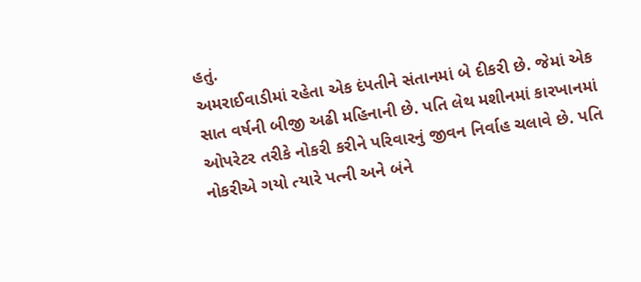હતું.
અમરાઈવાડીમાં રહેતા એક દંપતીને સંતાનમાં બે દીકરી છે. જેમાં એક સાત વર્ષની બીજી અઢી મહિનાની છે. પતિ લેથ મશીનમાં કારખાનમાં ઓપરેટર તરીકે નોકરી કરીને પરિવારનું જીવન નિર્વાહ ચલાવે છે. પતિ નોકરીએ ગયો ત્યારે પત્ની અને બંને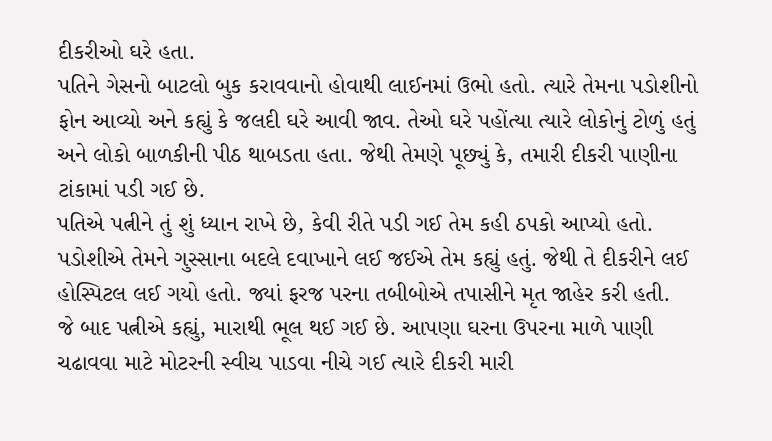દીકરીઓ ઘરે હતા.
પતિને ગેસનો બાટલો બુક કરાવવાનો હોવાથી લાઈનમાં ઉભો હતો. ત્યારે તેમના પડોશીનો ફોન આવ્યો અને કહ્યું કે જલદી ઘરે આવી જાવ. તેઓ ઘરે પહોંત્યા ત્યારે લોકોનું ટોળું હતું અને લોકો બાળકીની પીઠ થાબડતા હતા. જેથી તેમણે પૂછ્યું કે, તમારી દીકરી પાણીના ટાંકામાં પડી ગઈ છે.
પતિએ પત્નીને તું શું ધ્યાન રાખે છે, કેવી રીતે પડી ગઈ તેમ કહી ઠપકો આપ્યો હતો. પડોશીએ તેમને ગુસ્સાના બદલે દવાખાને લઈ જઈએ તેમ કહ્યું હતું. જેથી તે દીકરીને લઈ હોસ્પિટલ લઈ ગયો હતો. જ્યાં ફરજ પરના તબીબોએ તપાસીને મૃત જાહેર કરી હતી.
જે બાદ પત્નીએ કહ્યું, મારાથી ભૂલ થઈ ગઈ છે. આપણા ઘરના ઉપરના માળે પાણી ચઢાવવા માટે મોટરની સ્વીચ પાડવા નીચે ગઈ ત્યારે દીકરી મારી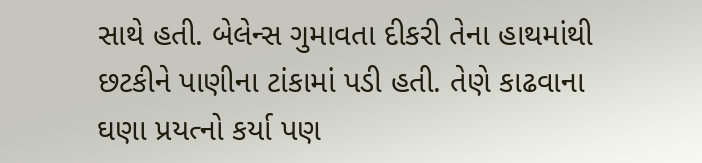સાથે હતી. બેલેન્સ ગુમાવતા દીકરી તેના હાથમાંથી છટકીને પાણીના ટાંકામાં પડી હતી. તેણે કાઢવાના ઘણા પ્રયત્નો કર્યા પણ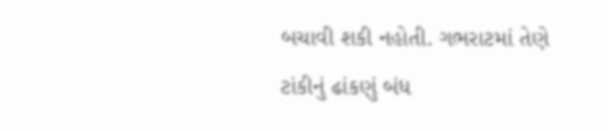બચાવી શકી નહોતી. ગભરાટમાં તેણે ટાંકીનું ઢાંકણું બંધ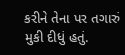કરીને તેના પર તગારું મુકી દીધું હતું.